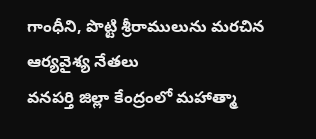గాంధీని, పొట్టి శ్రీరాములును మరచిన ఆర్యవైశ్య నేతలు
వనపర్తి జిల్లా కేంద్రంలో మహాత్మా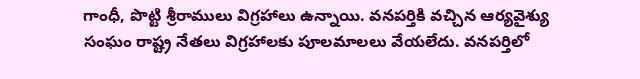గాంధీ, పొట్టి శ్రీరాములు విగ్రహాలు ఉన్నాయి. వనపర్తికి వచ్చిన ఆర్యవైశ్యు సంఘం రాష్ట్ర నేతలు విగ్రహాలకు పూలమాలలు వేయలేదు. వనపర్తిలో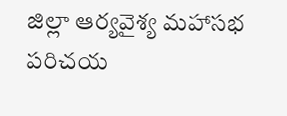జిల్లా ఆర్యవైశ్య మహాసభ పరిచయ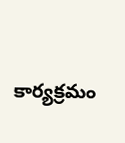కార్యక్రమం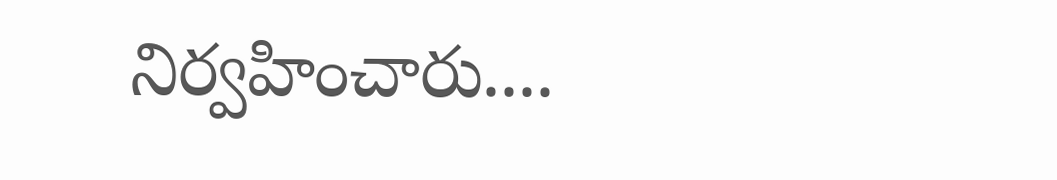నిర్వహించారు....